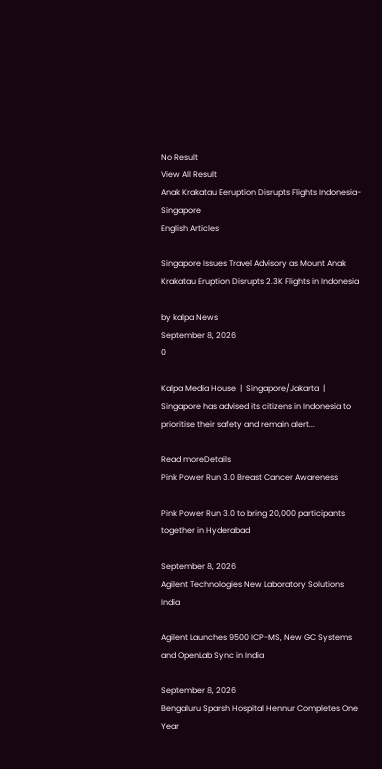No Result
View All Result
Anak Krakatau Eeruption Disrupts Flights Indonesia-Singapore
English Articles

Singapore Issues Travel Advisory as Mount Anak Krakatau Eruption Disrupts 2.3K Flights in Indonesia

by kalpa News
September 8, 2026
0

Kalpa Media House  |  Singapore/Jakarta  | Singapore has advised its citizens in Indonesia to prioritise their safety and remain alert...

Read moreDetails
Pink Power Run 3.0 Breast Cancer Awareness

Pink Power Run 3.0 to bring 20,000 participants together in Hyderabad

September 8, 2026
Agilent Technologies New Laboratory Solutions India

Agilent Launches 9500 ICP-MS, New GC Systems and OpenLab Sync in India

September 8, 2026
Bengaluru Sparsh Hospital Hennur Completes One Year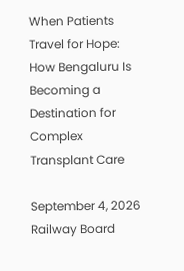When Patients Travel for Hope: How Bengaluru Is Becoming a Destination for Complex Transplant Care

September 4, 2026
Railway Board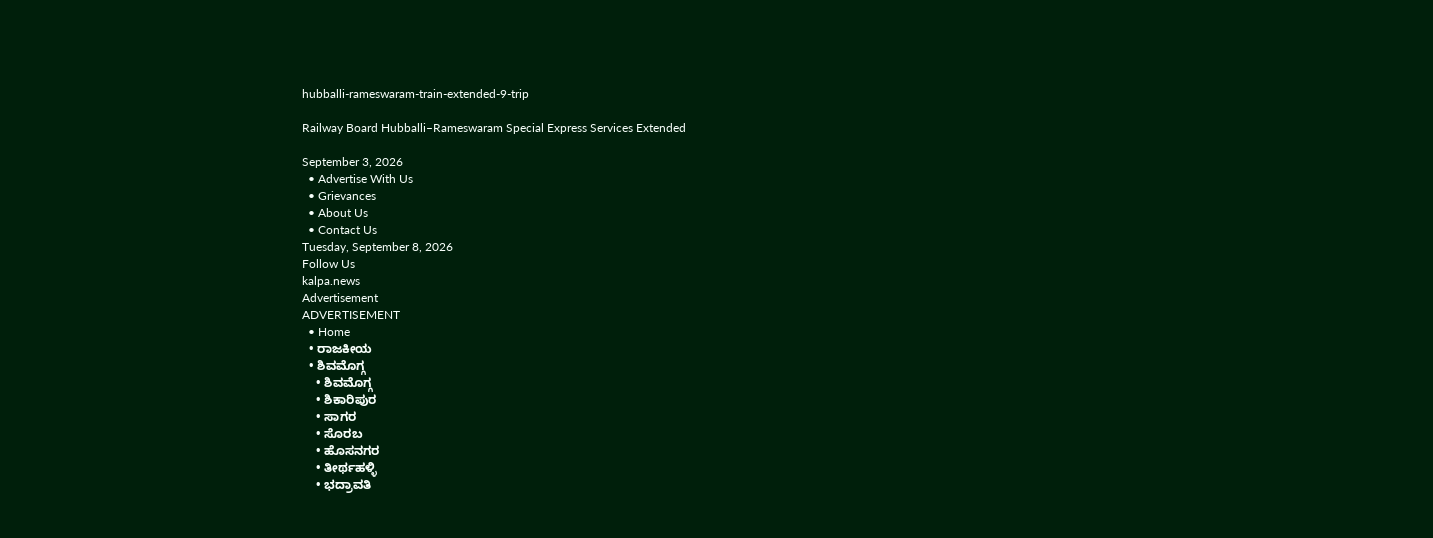hubballi-rameswaram-train-extended-9-trip

Railway Board Hubballi–Rameswaram Special Express Services Extended

September 3, 2026
  • Advertise With Us
  • Grievances
  • About Us
  • Contact Us
Tuesday, September 8, 2026
Follow Us
kalpa.news
Advertisement
ADVERTISEMENT
  • Home
  • ರಾಜಕೀಯ
  • ಶಿವಮೊಗ್ಗ
    • ಶಿವಮೊಗ್ಗ
    • ಶಿಕಾರಿಪುರ
    • ಸಾಗರ
    • ಸೊರಬ
    • ಹೊಸನಗರ
    • ತೀರ್ಥಹಳ್ಳಿ
    • ಭದ್ರಾವತಿ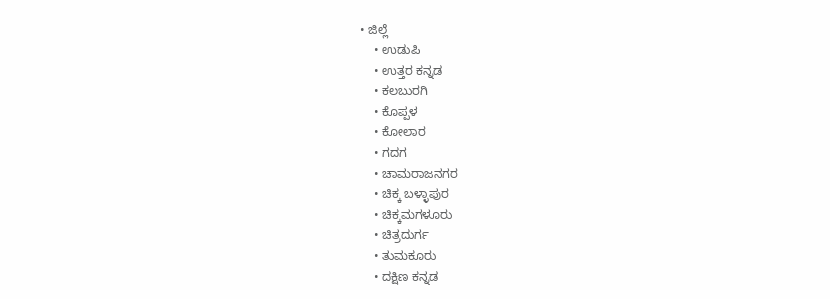• ಜಿಲ್ಲೆ
    • ಉಡುಪಿ
    • ಉತ್ತರ ಕನ್ನಡ
    • ಕಲಬುರಗಿ
    • ಕೊಪ್ಪಳ
    • ಕೋಲಾರ
    • ಗದಗ
    • ಚಾಮರಾಜನಗರ
    • ಚಿಕ್ಕ ಬಳ್ಳಾಪುರ
    • ಚಿಕ್ಕಮಗಳೂರು
    • ಚಿತ್ರದುರ್ಗ
    • ತುಮಕೂರು
    • ದಕ್ಷಿಣ ಕನ್ನಡ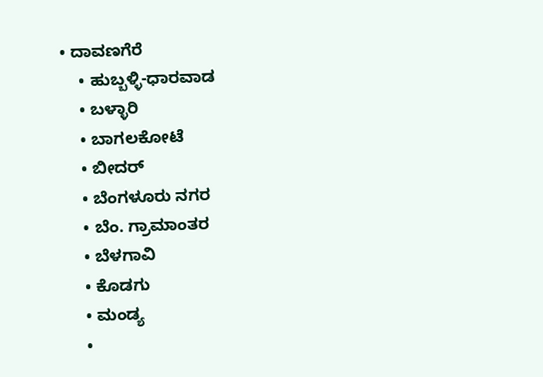• ದಾವಣಗೆರೆ
    • ಹುಬ್ಬಳ್ಳಿ-ಧಾರವಾಡ
    • ಬಳ್ಳಾರಿ
    • ಬಾಗಲಕೋಟೆ
    • ಬೀದರ್
    • ಬೆಂಗಳೂರು ನಗರ
    • ಬೆಂ. ಗ್ರಾಮಾಂತರ
    • ಬೆಳಗಾವಿ
    • ಕೊಡಗು
    • ಮಂಡ್ಯ
    •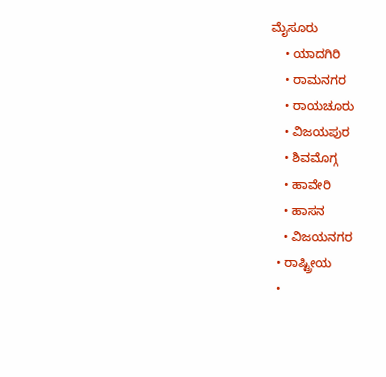ಮೈಸೂರು
    • ಯಾದಗಿರಿ
    • ರಾಮನಗರ
    • ರಾಯಚೂರು
    • ವಿಜಯಪುರ
    • ಶಿವಮೊಗ್ಗ
    • ಹಾವೇರಿ
    • ಹಾಸನ
    • ವಿಜಯನಗರ
  • ರಾಷ್ಟ್ರೀಯ
  •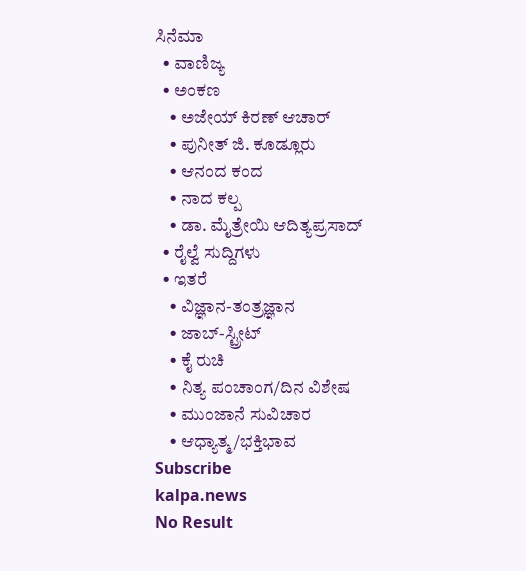ಸಿನೆಮಾ
  • ವಾಣಿಜ್ಯ
  • ಅಂಕಣ
    • ಅಜೇಯ್ ಕಿರಣ್ ಆಚಾರ್
    • ಪುನೀತ್ ಜಿ. ಕೂಡ್ಲೂರು
    • ಆನಂದ ಕಂದ
    • ನಾದ ಕಲ್ಪ
    • ಡಾ. ಮೈತ್ರೇಯಿ ಆದಿತ್ಯಪ್ರಸಾದ್
  • ರೈಲ್ವೆ ಸುದ್ದಿಗಳು
  • ಇತರೆ
    • ವಿಜ್ಞಾನ-ತಂತ್ರಜ್ಞಾನ
    • ಜಾಬ್-ಸ್ಟ್ರೀಟ್
    • ಕೈ ರುಚಿ
    • ನಿತ್ಯ ಪಂಚಾಂಗ/ದಿನ ವಿಶೇಷ
    • ಮುಂಜಾನೆ ಸುವಿಚಾರ
    • ಆಧ್ಯಾತ್ಮ/ಭಕ್ತಿಭಾವ
Subscribe
kalpa.news
No Result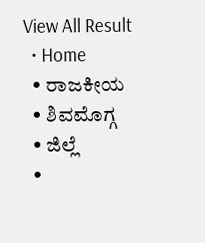View All Result
  • Home
  • ರಾಜಕೀಯ
  • ಶಿವಮೊಗ್ಗ
  • ಜಿಲ್ಲೆ
  •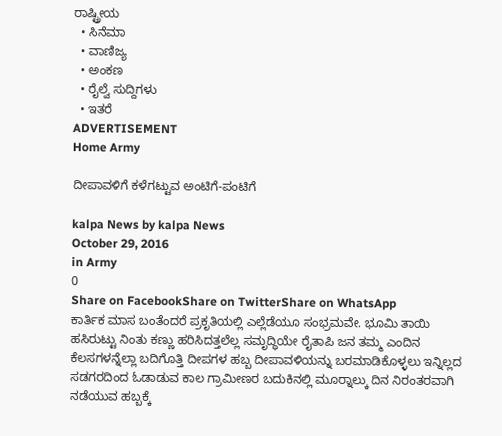ರಾಷ್ಟ್ರೀಯ
  • ಸಿನೆಮಾ
  • ವಾಣಿಜ್ಯ
  • ಅಂಕಣ
  • ರೈಲ್ವೆ ಸುದ್ದಿಗಳು
  • ಇತರೆ
ADVERTISEMENT
Home Army

ದೀಪಾವಳಿಗೆ ಕಳೆಗಟ್ಟುವ ಅಂಟಿಗೆ-ಪಂಟಿಗೆ

kalpa News by kalpa News
October 29, 2016
in Army
0
Share on FacebookShare on TwitterShare on WhatsApp
ಕಾರ್ತಿಕ ಮಾಸ ಬಂತೆಂದರೆ ಪ್ರಕೃತಿಯಲ್ಲಿ ಎಲ್ಲೆಡೆಯೂ ಸಂಭ್ರಮವೇ. ಭೂಮಿ ತಾಯಿ ಹಸಿರುಟ್ಟು ನಿಂತು ಕಣ್ಣು ಹರಿಸಿದತ್ತಲೆಲ್ಲ ಸಮೃದ್ಧಿಯೇ ರೈತಾಪಿ ಜನ ತಮ್ಮ ಎಂದಿನ ಕೆಲಸಗಳನ್ನೆಲ್ಲಾ ಬದಿಗೊತ್ತಿ ದೀಪಗಳ ಹಬ್ಬ ದೀಪಾವಳಿಯನ್ನು ಬರಮಾಡಿಕೊಳ್ಳಲು ಇನ್ನಿಲ್ಲದ ಸಡಗರದಿಂದ ಓಡಾಡುವ ಕಾಲ ಗ್ರಾಮೀಣರ ಬದುಕಿನಲ್ಲಿ ಮೂರ‌್ನಾಲ್ಕು ದಿನ ನಿರಂತರವಾಗಿ ನಡೆಯುವ ಹಬ್ಬಕ್ಕೆ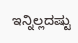ಇನ್ನಿಲ್ಲದಷ್ಟು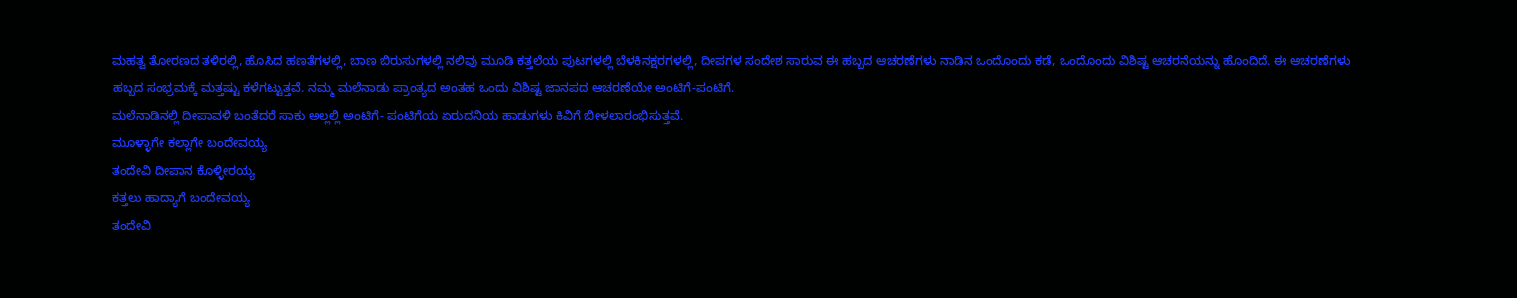ಮಹತ್ವ ತೋರಣದ ತಳಿರಲ್ಲಿ, ಹೊಸಿದ ಹಣತೆಗಳಲ್ಲಿ, ಬಾಣ ಬಿರುಸುಗಳಲ್ಲಿ ನಲಿವು ಮೂಡಿ ಕತ್ತಲೆಯ ಪುಟಗಳಲ್ಲಿ ಬೆಳಕಿನಕ್ಷರಗಳಲ್ಲಿ, ದೀಪಗಳ ಸಂದೇಶ ಸಾರುವ ಈ ಹಬ್ಬದ ಆಚರಣೆಗಳು ನಾಡಿನ ಒಂದೊಂದು ಕಡೆ, ಒಂದೊಂದು ವಿಶಿಷ್ಟ ಆಚರನೆಯನ್ನು ಹೊಂದಿದೆ. ಈ ಆಚರಣೆಗಳು ಹಬ್ಬದ ಸಂಭ್ರಮಕ್ಕೆ ಮತ್ತಷ್ಟು ಕಳೆಗಟ್ಟುತ್ತವೆ. ನಮ್ಮ ಮಲೆನಾಡು ಪ್ರಾಂತ್ಯದ ಅಂತಹ ಒಂದು ವಿಶಿಷ್ಟ ಜಾನಪದ ಆಚರಣೆಯೇ ಅಂಟಿಗೆ-ಪಂಟಿಗೆ.
ಮಲೆನಾಡಿನಲ್ಲಿ ದೀಪಾವಳಿ ಬಂತೆದರೆ ಸಾಕು ಅಲ್ಲಲ್ಲಿ ಅಂಟಿಗೆ- ಪಂಟಿಗೆಯ ಏರುದನಿಯ ಹಾಡುಗಳು ಕಿವಿಗೆ ಬೀಳಲಾರಂಭಿಸುತ್ತವೆ.
ಮೂಳ್ಳಾಗೇ ಕಲ್ಲಾಗೇ ಬಂದೇವಯ್ಯ
ತಂದೇವಿ ದೀಪಾನ ಕೊಳ್ಳೀರಯ್ಯ
ಕತ್ತಲು ಹಾದ್ಯಾಗೆ ಬಂದೇವಯ್ಯ
ತಂದೇವಿ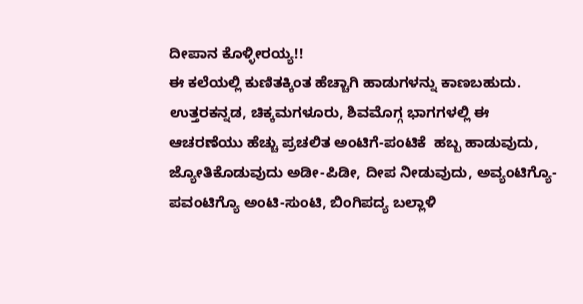ದೀಪಾನ ಕೊಳ್ಳೀರಯ್ಯ!!
ಈ ಕಲೆಯಲ್ಲಿ ಕುಣಿತಕ್ಕಿಂತ ಹೆಚ್ಚಾಗಿ ಹಾಡುಗಳನ್ನು ಕಾಣಬಹುದು. ಉತ್ತರಕನ್ನಡ, ಚಿಕ್ಕಮಗಳೂರು, ಶಿವಮೊಗ್ಗ ಭಾಗಗಳಲ್ಲಿ ಈ ಆಚರಣೆಯು ಹೆಚ್ಚು ಪ್ರಚಲಿತ ಅಂಟಿಗೆ-ಪಂಟಿಕೆ  ಹಬ್ಬ ಹಾಡುವುದು, ಜ್ಯೋತಿಕೊಡುವುದು ಅಡೀ-ಪಿಡೀ, ದೀಪ ನೀಡುವುದು, ಅವ್ಯಂಟಿಗ್ಯೊ- ಪವಂಟಿಗ್ಯೊ ಅಂಟಿ-ಸುಂಟಿ, ಬಿಂಗಿಪದ್ಯ ಬಲ್ಲಾಳಿ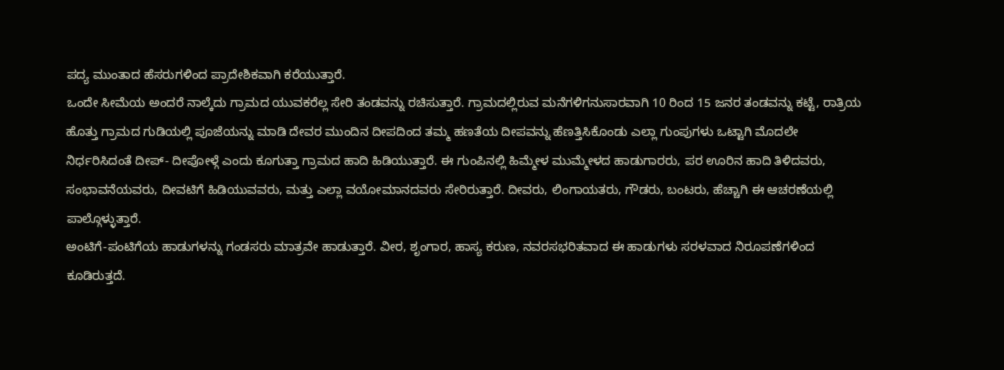ಪದ್ಯ ಮುಂತಾದ ಹೆಸರುಗಳಿಂದ ಪ್ರಾದೇಶಿಕವಾಗಿ ಕರೆಯುತ್ತಾರೆ.
ಒಂದೇ ಸೀಮೆಯ ಅಂದರೆ ನಾಲ್ಕೆದು ಗ್ರಾಮದ ಯುವಕರೆಲ್ಲ ಸೇರಿ ತಂಡವನ್ನು ರಚಿಸುತ್ತಾರೆ. ಗ್ರಾಮದಲ್ಲಿರುವ ಮನೆಗಳಿಗನುಸಾರವಾಗಿ 10 ರಿಂದ 15 ಜನರ ತಂಡವನ್ನು ಕಟ್ಟೆ, ರಾತ್ರಿಯ ಹೊತ್ತು ಗ್ರಾಮದ ಗುಡಿಯಲ್ಲಿ ಪೂಜೆಯನ್ನು ಮಾಡಿ ದೇವರ ಮುಂದಿನ ದೀಪದಿಂದ ತಮ್ಮ ಹಣತೆಯ ದೀಪವನ್ನು ಹೆಣತ್ತಿಸಿಕೊಂಡು ಎಲ್ಲಾ ಗುಂಪುಗಳು ಒಟ್ಟಾಗಿ ಮೊದಲೇ ನಿರ್ಧರಿಸಿದಂತೆ ದೀಪ್- ದೀಪೋಳ್ಗೆ ಎಂದು ಕೂಗುತ್ತಾ ಗ್ರಾಮದ ಹಾದಿ ಹಿಡಿಯುತ್ತಾರೆ. ಈ ಗುಂಪಿನಲ್ಲಿ ಹಿಮ್ಮೇಳ ಮುಮ್ಮೇಳದ ಹಾಡುಗಾರರು, ಪರ ಊರಿನ ಹಾದಿ ತಿಳಿದವರು, ಸಂಭಾವನೆಯವರು, ದೀವಟಿಗೆ ಹಿಡಿಯುವವರು, ಮತ್ತು ಎಲ್ಲಾ ವಯೋಮಾನದವರು ಸೇರಿರುತ್ತಾರೆ. ದೀವರು, ಲಿಂಗಾಯತರು, ಗೌಡರು, ಬಂಟರು, ಹೆಚ್ಚಾಗಿ ಈ ಆಚರಣೆಯಲ್ಲಿ ಪಾಲ್ಗೊಳ್ಳುತ್ತಾರೆ.
ಅಂಟಿಗೆ-ಪಂಟಿಗೆಯ ಹಾಡುಗಳನ್ನು ಗಂಡಸರು ಮಾತ್ರವೇ ಹಾಡುತ್ತಾರೆ. ವೀರ, ಶೃಂಗಾರ, ಹಾಸ್ಯ ಕರುಣ, ನವರಸಭರಿತವಾದ ಈ ಹಾಡುಗಳು ಸರಳವಾದ ನಿರೂಪಣೆಗಳಿಂದ ಕೂಡಿರುತ್ತದೆ.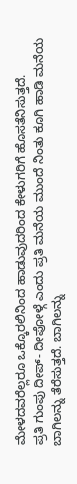ಮೇಳದವರೆಲ್ಲರೂ ಒಕ್ಕೊರಲಿನಿಂದ ಹಾಡುವುದರಿಂದ ಕೇಳುಗರಿಗೆ ಹೊಸತೆನಿಸುತ್ತದೆ.
ಪ್ರತಿ ಗುಂಪು ದೀಪ್- ದೀಪೋಳ್ಗೆ ಎಂದು ಪ್ರತಿ ಮನೆಯ ಮುಂದೆ ನಿಂತು ಕೂಗಿ ಹಾಡಿ ಮನೆಯ ಬಾಗಿಲನ್ನು ತೆರೆಸುತ್ತದೆ. ಬಾಗಿಲನ್ನು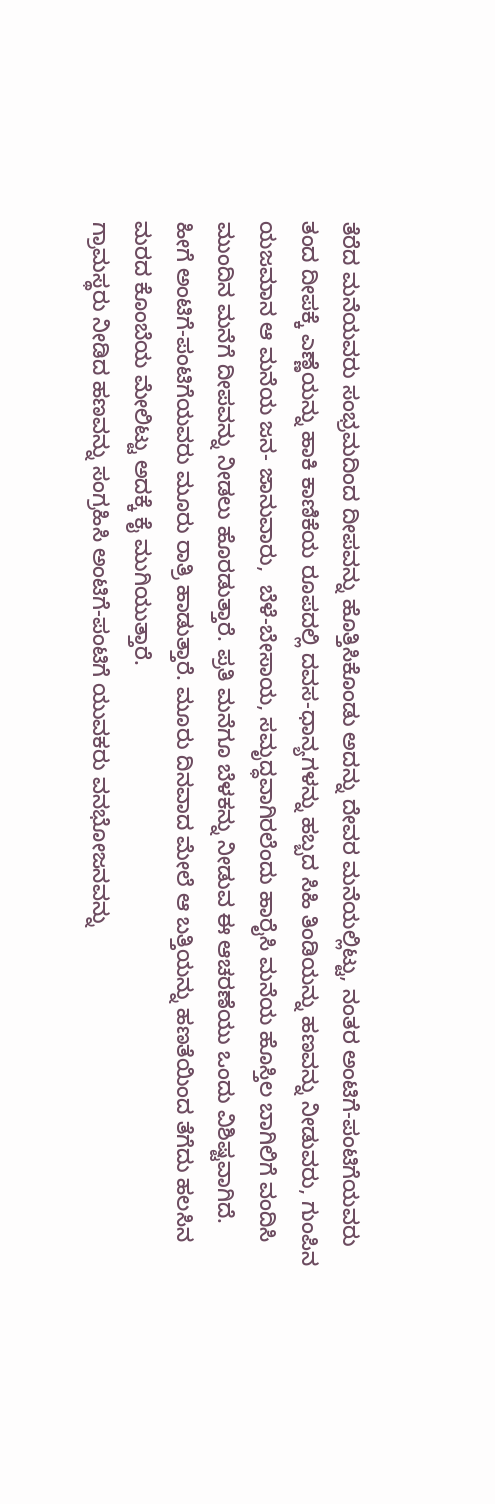ತೆರೆದ ಮನೆಯವರು ಸಂಭ್ರಮದಿಂದ ದೀಪವನ್ನು ಹೊತ್ತಿಸಿಕೊಂಡು ಅದನ್ನು ದೇವರ ಮನೆಯಲ್ಲಿಟ್ಟು, ನಂತರ ಅಂಟಿಗೆ-ಪಂಟಿಗೆಯವರು ತಂದ ದೀಪಕ್ಕೆ ಎಣ್ಣೆಯನ್ನು ಹಾಕಿ ಕಾಣಿಕೆಯ ರೂಪದಲ್ಲಿ ದವಸ-ಧಾನ್ಯಗಳನ್ನು ಹಬ್ಬದ ಸಿಹಿ ತಿಂಡಿಯನ್ನು ಹಣವನ್ನು ನೀಡುವರು, ಗುಂಪಿನ ಯಜಮಾನ ಆ ಮನೆಯ ಜನ- ಜಾನುವಾರು,  ಬೆಳೆ-ಬೇಸಾಯ, ಸಮೃದ್ಧವಾಗಿರಲೆಂದು ಹಾರೈಸಿ ಮನೆಯ ಹೊಸ್ತಿಲ ಬಾಗಿಲಿಗೆ ವಂದಿಸಿ ಮುಂದಿನ ಮನೆಗೆ ದೀಪವನ್ನು ನೀಡಲು ಹೊರಡುತ್ತಾರೆ. ಪ್ರತಿ ಮನೆಗೂ ಬೆಳಕನ್ನು ನೀಡುವ ಈ ಆಚರಣೆಯು ಒಂದು ವಿಶಿಷ್ಟವಾಗಿದೆ.
ಹೀಗೆ ಅಂಟಿಗೆ-ಪಂಟಿಗೆಯವರು ಮೂರು ರಾತ್ರಿ ಹಾಡುತ್ತಾರೆ. ಮೂರು ದಿನವಾದ ಮೇಲೆ ಆ ಬತ್ತಿಯನ್ನು ಹಣತೆಯಿಂದ ತೆಗೆದು ಹಲಸಿನ ಮರದ ಕೊಂಬೆಯ ಮೇಲಿಟ್ಟು ಅದಕ್ಕೆ ಕೈ ಮುಗಿಯುತ್ತಾರೆ.
ಗ್ರಾಮಸ್ಥರು ನೀಡಿದ ಹಣವನ್ನು ಸಂಗ್ರಹಿಸಿ ಅಂಟಿಗೆ-ಪಂಟಿಗೆ ಯುವಕರು ವನಭೋಜನವನ್ನು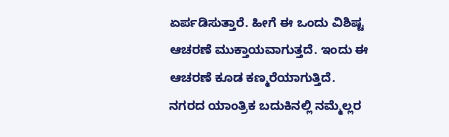ಏರ್ಪಡಿಸುತ್ತಾರೆ. ಹೀಗೆ ಈ ಒಂದು ವಿಶಿಷ್ಟ ಆಚರಣೆ ಮುಕ್ತಾಯವಾಗುತ್ತದೆ. ಇಂದು ಈ ಆಚರಣೆ ಕೂಡ ಕಣ್ಮರೆಯಾಗುತ್ತಿದೆ.
ನಗರದ ಯಾಂತ್ರಿಕ ಬದುಕಿನಲ್ಲಿ ನಮ್ಮೆಲ್ಲರ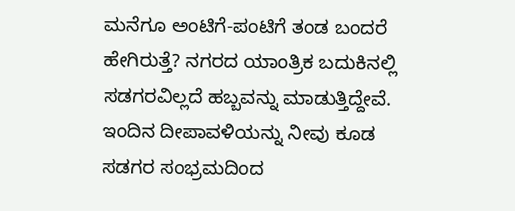ಮನೆಗೂ ಅಂಟಿಗೆ-ಪಂಟಿಗೆ ತಂಡ ಬಂದರೆ ಹೇಗಿರುತ್ತೆ? ನಗರದ ಯಾಂತ್ರಿಕ ಬದುಕಿನಲ್ಲಿ ಸಡಗರವಿಲ್ಲದೆ ಹಬ್ಬವನ್ನು ಮಾಡುತ್ತಿದ್ದೇವೆ. ಇಂದಿನ ದೀಪಾವಳಿಯನ್ನು ನೀವು ಕೂಡ ಸಡಗರ ಸಂಭ್ರಮದಿಂದ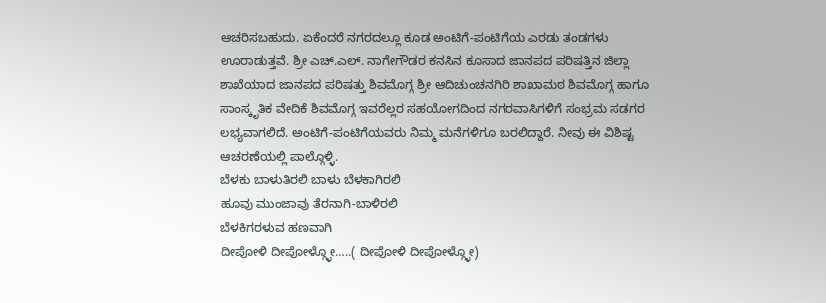ಆಚರಿಸಬಹುದು. ಏಕೆಂದರೆ ನಗರದಲ್ಲೂ ಕೂಡ ಅಂಟಿಗೆ-ಪಂಟಿಗೆಯ ಎರಡು ತಂಡಗಳು ಊರಾಡುತ್ತವೆ. ಶ್ರೀ ಎಚ್.ಎಲ್. ನಾಗೇಗೌಡರ ಕನಸಿನ ಕೂಸಾದ ಜಾನಪದ ಪರಿಷತ್ತಿನ ಜಿಲ್ಲಾ ಶಾಖೆಯಾದ ಜಾನಪದ ಪರಿಷತ್ತು ಶಿವಮೊಗ್ಗ ಶ್ರೀ ಆದಿಚುಂಚನಗಿರಿ ಶಾಖಾಮಠ ಶಿವಮೊಗ್ಗ ಹಾಗೂ ಸಾಂಸ್ಕೃತಿಕ ವೇದಿಕೆ ಶಿವಮೊಗ್ಗ ಇವರೆಲ್ಲರ ಸಹಯೋಗದಿಂದ ನಗರವಾಸಿಗಳಿಗೆ ಸಂಭ್ರಮ ಸಡಗರ ಲಭ್ಯವಾಗಲಿದೆ. ಅಂಟಿಗೆ-ಪಂಟಿಗೆಯವರು ನಿಮ್ಮ ಮನೆಗಳಿಗೂ ಬರಲಿದ್ದಾರೆ. ನೀವು ಈ ವಿಶಿಷ್ಟ ಆಚರಣೆಯಲ್ಲಿ ಪಾಲ್ಗೊಳ್ಳಿ.
ಬೆಳಕು ಬಾಳುತಿರಲಿ ಬಾಳು ಬೆಳಕಾಗಿರಲಿ
ಹೂವು ಮುಂಜಾವು ತೆರನಾಗಿ-ಬಾಳಿರಲಿ
ಬೆಳಕಿಗರಳುವ ಹಣವಾಗಿ
ದೀಪೋಳಿ ದೀಪೋಳ್ಗ್ಳೋ…..( ದೀಪೋಳಿ ದೀಪೋಳ್ಗ್ಳೋ)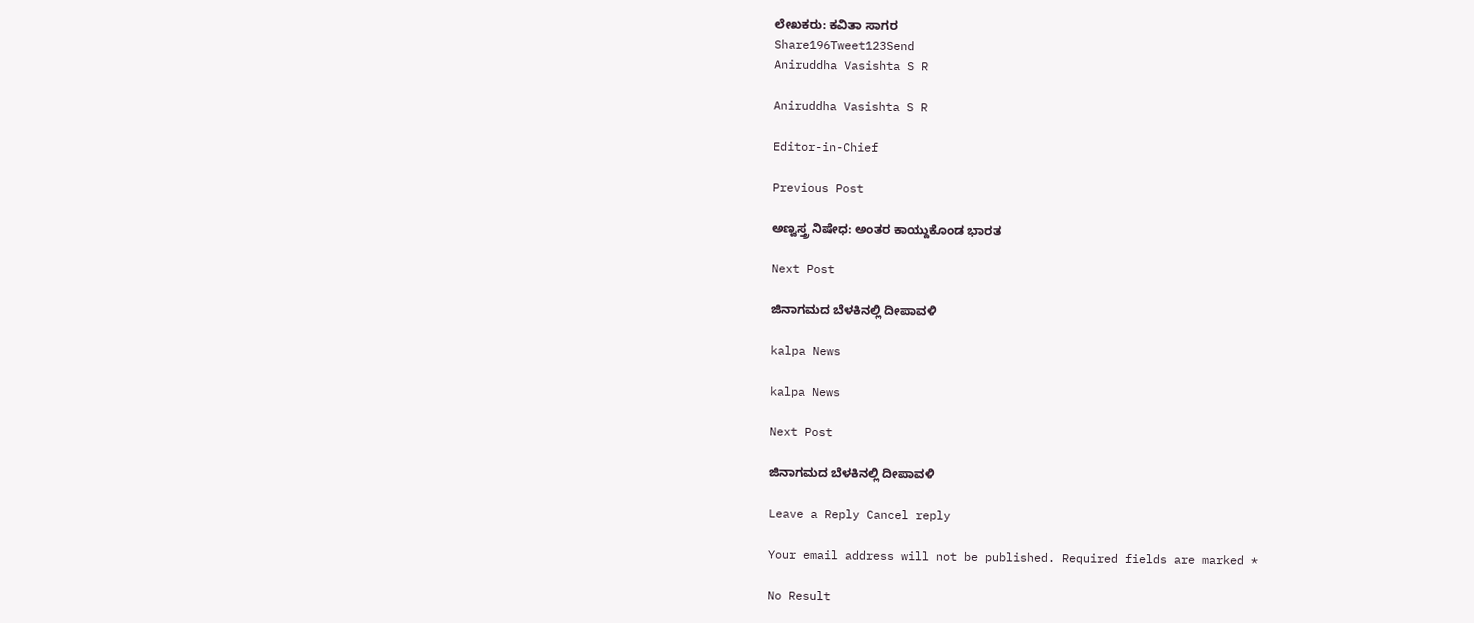ಲೇಖಕರು: ಕವಿತಾ ಸಾಗರ
Share196Tweet123Send
Aniruddha Vasishta S R

Aniruddha Vasishta S R

Editor-in-Chief

Previous Post

ಅಣ್ವಸ್ತ್ರ ನಿಷೇಧ: ಅಂತರ ಕಾಯ್ದುಕೊಂಡ ಭಾರತ

Next Post

ಜಿನಾಗಮದ ಬೆಳಕಿನಲ್ಲಿ ದೀಪಾವಳಿ

kalpa News

kalpa News

Next Post

ಜಿನಾಗಮದ ಬೆಳಕಿನಲ್ಲಿ ದೀಪಾವಳಿ

Leave a Reply Cancel reply

Your email address will not be published. Required fields are marked *

No Result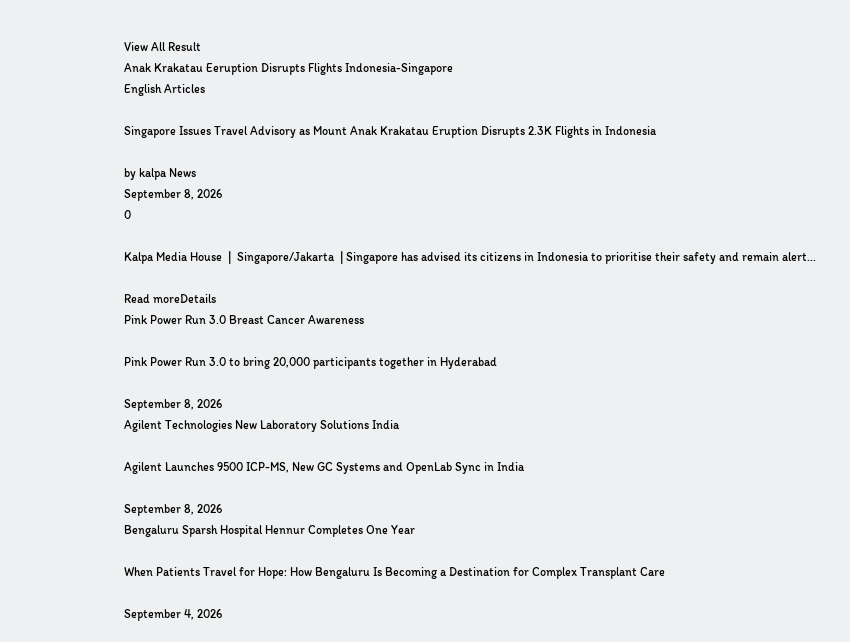View All Result
Anak Krakatau Eeruption Disrupts Flights Indonesia-Singapore
English Articles

Singapore Issues Travel Advisory as Mount Anak Krakatau Eruption Disrupts 2.3K Flights in Indonesia

by kalpa News
September 8, 2026
0

Kalpa Media House  |  Singapore/Jakarta  | Singapore has advised its citizens in Indonesia to prioritise their safety and remain alert...

Read moreDetails
Pink Power Run 3.0 Breast Cancer Awareness

Pink Power Run 3.0 to bring 20,000 participants together in Hyderabad

September 8, 2026
Agilent Technologies New Laboratory Solutions India

Agilent Launches 9500 ICP-MS, New GC Systems and OpenLab Sync in India

September 8, 2026
Bengaluru Sparsh Hospital Hennur Completes One Year

When Patients Travel for Hope: How Bengaluru Is Becoming a Destination for Complex Transplant Care

September 4, 2026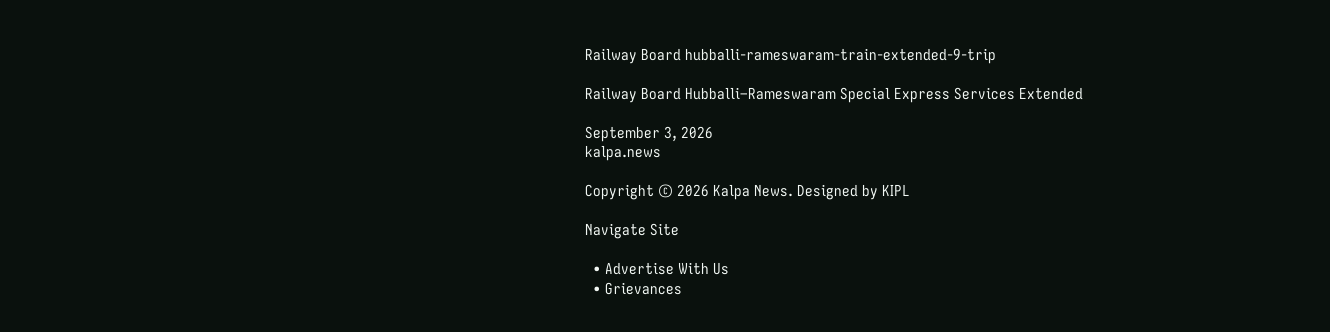Railway Board hubballi-rameswaram-train-extended-9-trip

Railway Board Hubballi–Rameswaram Special Express Services Extended

September 3, 2026
kalpa.news

Copyright © 2026 Kalpa News. Designed by KIPL

Navigate Site

  • Advertise With Us
  • Grievances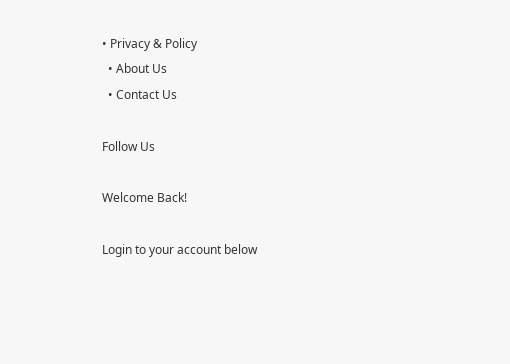• Privacy & Policy
  • About Us
  • Contact Us

Follow Us

Welcome Back!

Login to your account below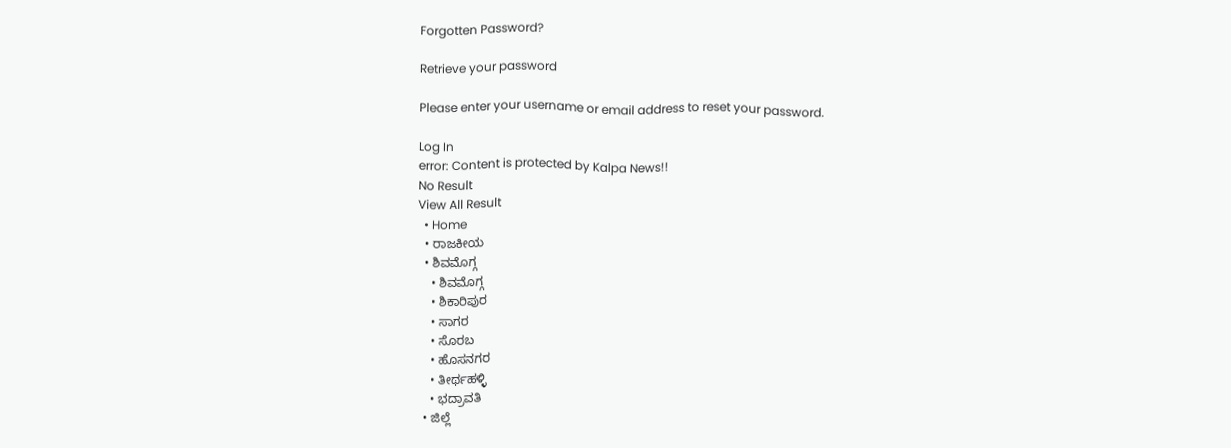Forgotten Password?

Retrieve your password

Please enter your username or email address to reset your password.

Log In
error: Content is protected by Kalpa News!!
No Result
View All Result
  • Home
  • ರಾಜಕೀಯ
  • ಶಿವಮೊಗ್ಗ
    • ಶಿವಮೊಗ್ಗ
    • ಶಿಕಾರಿಪುರ
    • ಸಾಗರ
    • ಸೊರಬ
    • ಹೊಸನಗರ
    • ತೀರ್ಥಹಳ್ಳಿ
    • ಭದ್ರಾವತಿ
  • ಜಿಲ್ಲೆ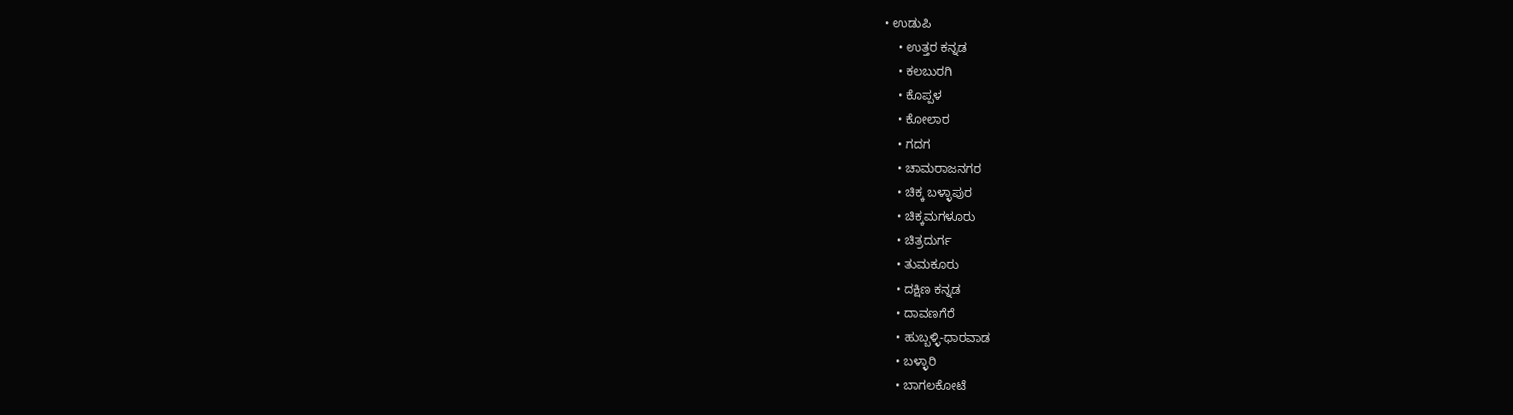• ಉಡುಪಿ
    • ಉತ್ತರ ಕನ್ನಡ
    • ಕಲಬುರಗಿ
    • ಕೊಪ್ಪಳ
    • ಕೋಲಾರ
    • ಗದಗ
    • ಚಾಮರಾಜನಗರ
    • ಚಿಕ್ಕ ಬಳ್ಳಾಪುರ
    • ಚಿಕ್ಕಮಗಳೂರು
    • ಚಿತ್ರದುರ್ಗ
    • ತುಮಕೂರು
    • ದಕ್ಷಿಣ ಕನ್ನಡ
    • ದಾವಣಗೆರೆ
    • ಹುಬ್ಬಳ್ಳಿ-ಧಾರವಾಡ
    • ಬಳ್ಳಾರಿ
    • ಬಾಗಲಕೋಟೆ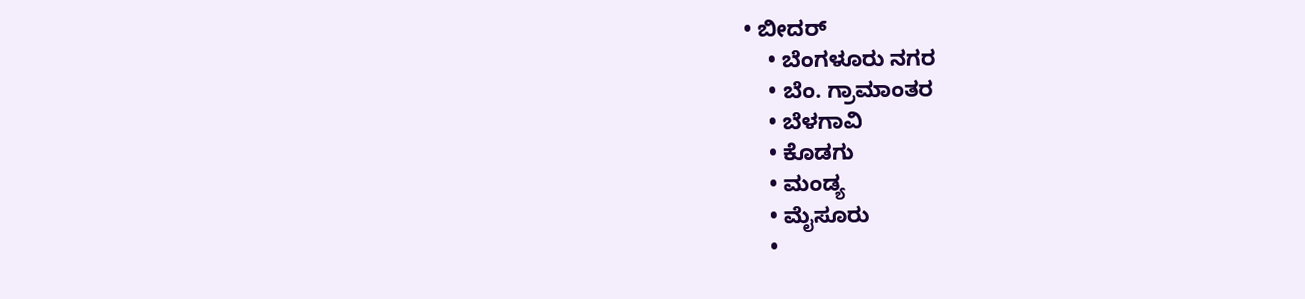• ಬೀದರ್
    • ಬೆಂಗಳೂರು ನಗರ
    • ಬೆಂ. ಗ್ರಾಮಾಂತರ
    • ಬೆಳಗಾವಿ
    • ಕೊಡಗು
    • ಮಂಡ್ಯ
    • ಮೈಸೂರು
    •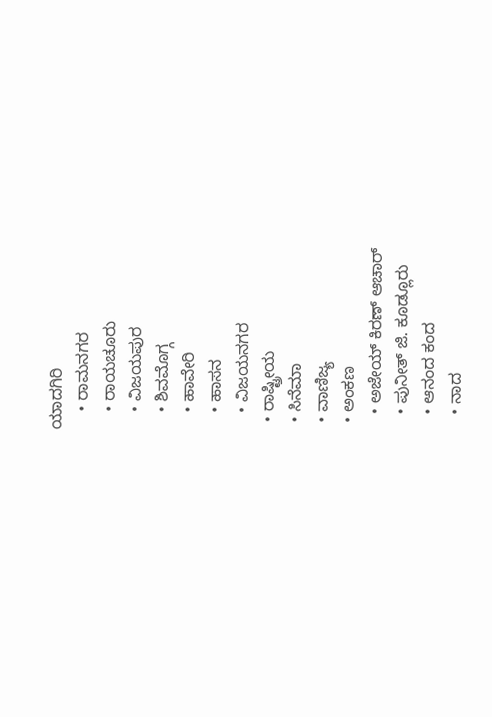ಯಾದಗಿರಿ
    • ರಾಮನಗರ
    • ರಾಯಚೂರು
    • ವಿಜಯಪುರ
    • ಶಿವಮೊಗ್ಗ
    • ಹಾವೇರಿ
    • ಹಾಸನ
    • ವಿಜಯನಗರ
  • ರಾಷ್ಟ್ರೀಯ
  • ಸಿನೆಮಾ
  • ವಾಣಿಜ್ಯ
  • ಅಂಕಣ
    • ಅಜೇಯ್ ಕಿರಣ್ ಆಚಾರ್
    • ಪುನೀತ್ ಜಿ. ಕೂಡ್ಲೂರು
    • ಆನಂದ ಕಂದ
    • ನಾದ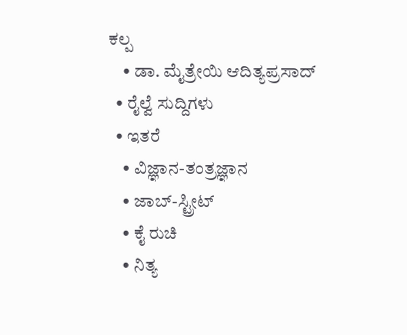ಕಲ್ಪ
    • ಡಾ. ಮೈತ್ರೇಯಿ ಆದಿತ್ಯಪ್ರಸಾದ್
  • ರೈಲ್ವೆ ಸುದ್ದಿಗಳು
  • ಇತರೆ
    • ವಿಜ್ಞಾನ-ತಂತ್ರಜ್ಞಾನ
    • ಜಾಬ್-ಸ್ಟ್ರೀಟ್
    • ಕೈ ರುಚಿ
    • ನಿತ್ಯ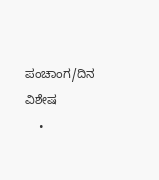ಪಂಚಾಂಗ/ದಿನ ವಿಶೇಷ
    •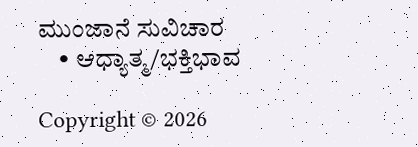ಮುಂಜಾನೆ ಸುವಿಚಾರ
    • ಆಧ್ಯಾತ್ಮ/ಭಕ್ತಿಭಾವ

Copyright © 2026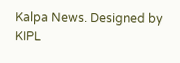Kalpa News. Designed by KIPL